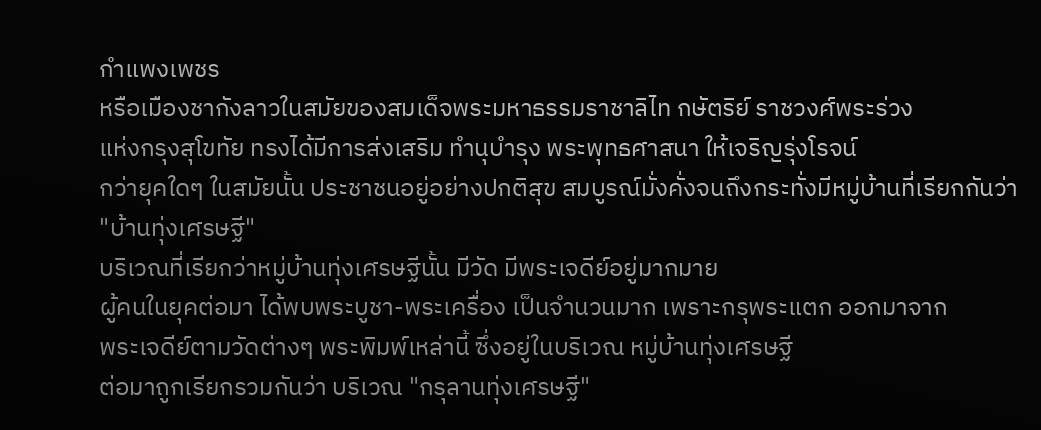กำแพงเพชร
หรือเมืองชากังลาวในสมัยของสมเด็จพระมหาธรรมราชาลิไท กษัตริย์ ราชวงศ์พระร่วง
แห่งกรุงสุโขทัย ทรงได้มีการส่งเสริม ทำนุบำรุง พระพุทธศาสนา ให้เจริญรุ่งโรจน์
กว่ายุคใดๆ ในสมัยนั้น ประชาชนอยู่อย่างปกติสุข สมบูรณ์มั่งคั่งจนถึงกระทั่งมีหมู่บ้านที่เรียกกันว่า
"บ้านทุ่งเศรษฐี"
บริเวณที่เรียกว่าหมู่บ้านทุ่งเศรษฐีนั้น มีวัด มีพระเจดีย์อยู่มากมาย
ผู้คนในยุคต่อมา ได้พบพระบูชา-พระเครื่อง เป็นจำนวนมาก เพราะกรุพระแตก ออกมาจาก
พระเจดีย์ตามวัดต่างๆ พระพิมพ์เหล่านี้ ซึ่งอยู่ในบริเวณ หมู่บ้านทุ่งเศรษฐี
ต่อมาถูกเรียกรวมกันว่า บริเวณ "กรุลานทุ่งเศรษฐี"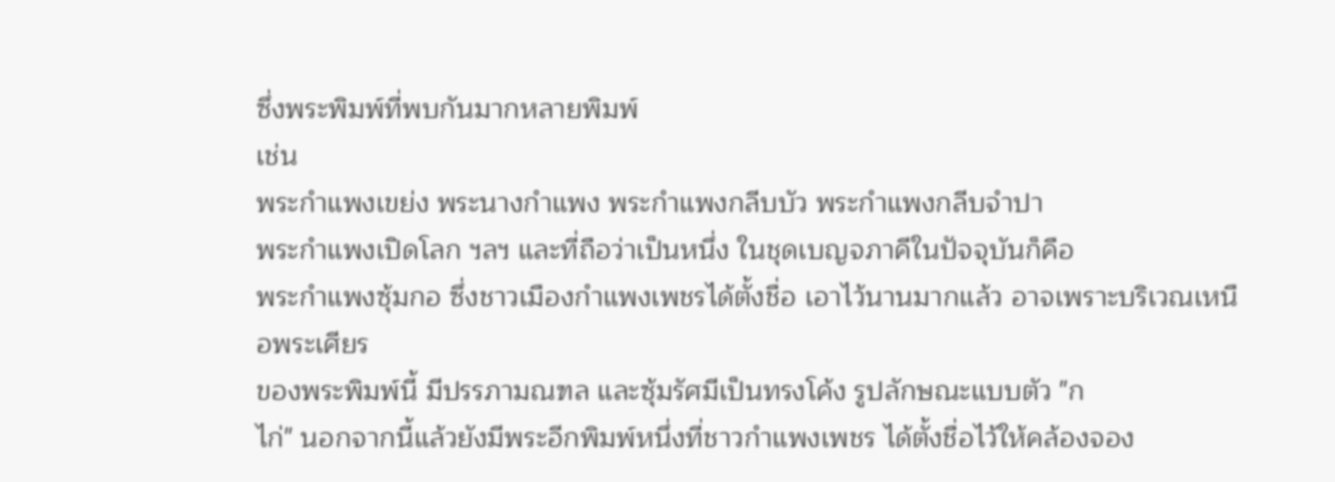ซึ่งพระพิมพ์ที่พบกันมากหลายพิมพ์
เช่น
พระกำแพงเขย่ง พระนางกำแพง พระกำแพงกลีบบัว พระกำแพงกลีบจำปา
พระกำแพงเปิดโลก ฯลฯ และที่ถือว่าเป็นหนึ่ง ในชุดเบญจภาคีในปัจจุบันก็คือ
พระกำแพงซุ้มกอ ซึ่งชาวเมืองกำแพงเพชรได้ตั้งชื่อ เอาไว้นานมากแล้ว อาจเพราะบริเวณเหนือพระเศียร
ของพระพิมพ์นี้ มีปรรภามณฑล และซุ้มรัศมีเป็นทรงโค้ง รูปลักษณะแบบตัว "ก
ไก่" นอกจากนี้แล้วยังมีพระอีกพิมพ์หนึ่งที่ชาวกำแพงเพชร ได้ตั้งชื่อไว้ให้คล้องจอง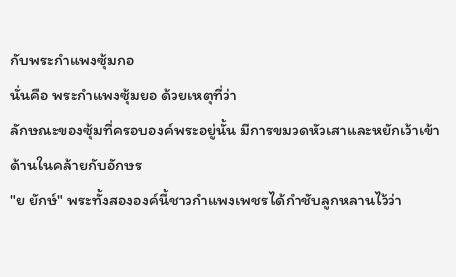กับพระกำแพงซุ้มกอ
นั่นคือ พระกำแพงซุ้มยอ ด้วยเหตุที่ว่า
ลักษณะของซุ้มที่ครอบองค์พระอยู่นั้น มีการขมวดหัวเสาและหยักเว้าเข้าด้านในคล้ายกับอักษร
"ย ยักษ์" พระทั้งสององค์นี้ชาวกำแพงเพชรได้กำชับลูกหลานไว้ว่า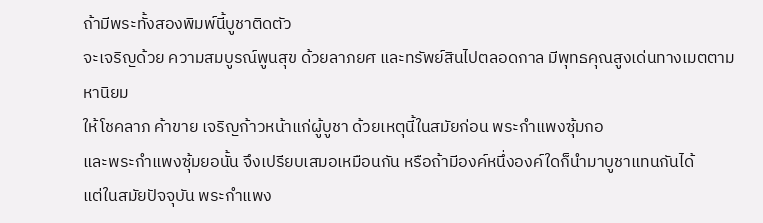ถ้ามีพระทั้งสองพิมพ์นี้บูชาติดตัว
จะเจริญด้วย ความสมบูรณ์พูนสุข ด้วยลาภยศ และทรัพย์สินไปตลอดกาล มีพุทธคุณสูงเด่นทางเมตตามหานิยม
ให้โชคลาภ ค้าขาย เจริญก้าวหน้าแก่ผู้บูชา ด้วยเหตุนี้ในสมัยก่อน พระกำแพงซุ้มกอ
และพระกำแพงซุ้มยอนั้น จึงเปรียบเสมอเหมือนกัน หรือถ้ามีองค์หนึ่งองค์ใดก็นำมาบูชาแทนกันได้
แต่ในสมัยปัจจุบัน พระกำแพง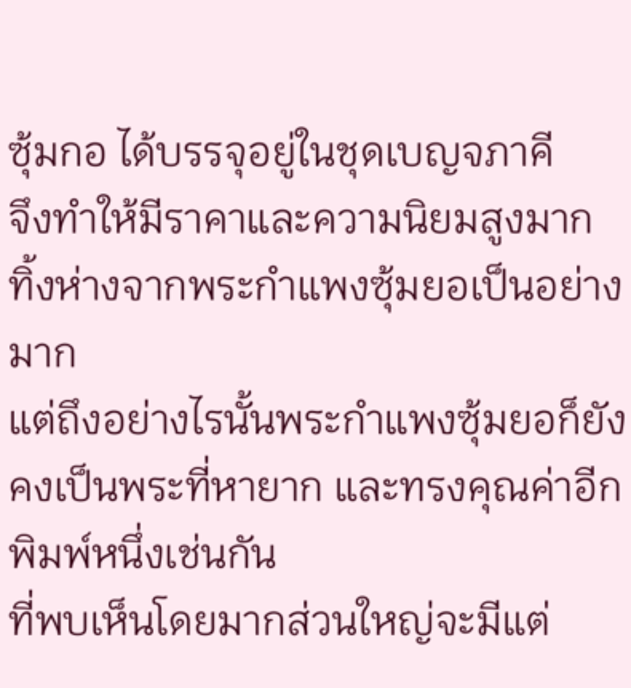ซุ้มกอ ได้บรรจุอยู่ในชุดเบญจภาคี
จึงทำให้มีราคาและความนิยมสูงมาก ทิ้งห่างจากพระกำแพงซุ้มยอเป็นอย่างมาก
แต่ถึงอย่างไรนั้นพระกำแพงซุ้มยอก็ยังคงเป็นพระที่หายาก และทรงคุณค่าอีกพิมพ์หนึ่งเช่นกัน
ที่พบเห็นโดยมากส่วนใหญ่จะมีแต่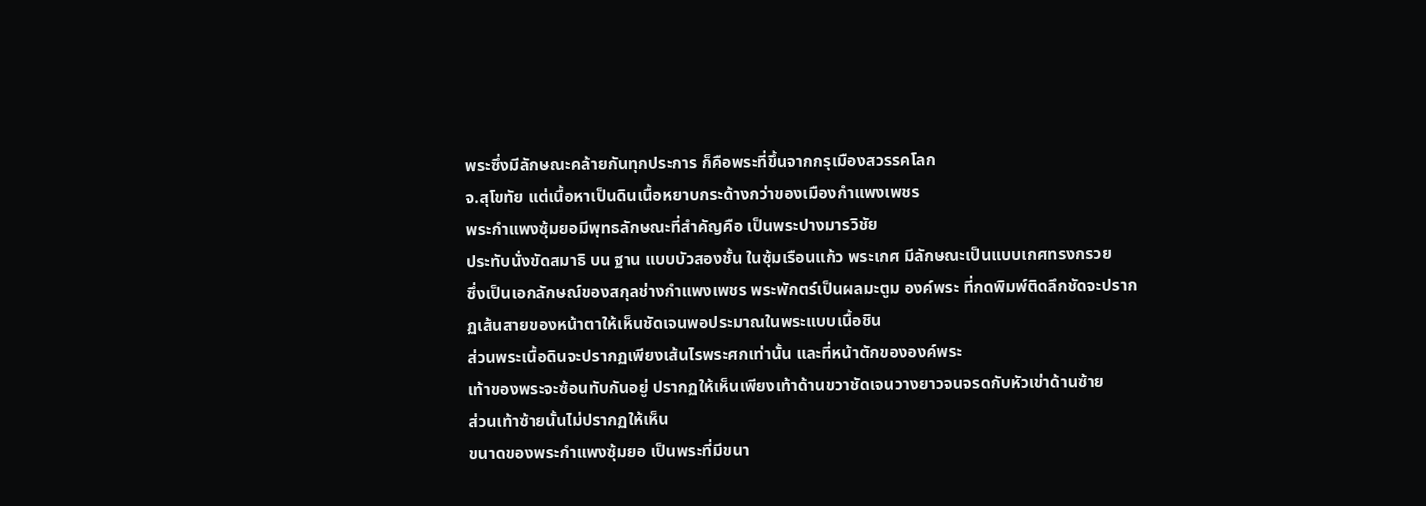พระซึ่งมีลักษณะคล้ายกันทุกประการ ก็คือพระที่ขึ้นจากกรุเมืองสวรรคโลก
จ.สุโขทัย แต่เนื้อหาเป็นดินเนื้อหยาบกระด้างกว่าของเมืองกำแพงเพชร
พระกำแพงซุ้มยอมีพุทธลักษณะที่สำคัญคือ เป็นพระปางมารวิชัย
ประทับนั่งขัดสมาธิ บน ฐาน แบบบัวสองชั้น ในซุ้มเรือนแก้ว พระเกศ มีลักษณะเป็นแบบเกศทรงกรวย
ซึ่งเป็นเอกลักษณ์ของสกุลช่างกำแพงเพชร พระพักตร์เป็นผลมะตูม องค์พระ ที่กดพิมพ์ติดลึกชัดจะปรากฏเส้นสายของหน้าตาให้เห็นชัดเจนพอประมาณในพระแบบเนื้อชิน
ส่วนพระเนื้อดินจะปรากฏเพียงเส้นไรพระศกเท่านั้น และที่หน้าตักขององค์พระ
เท้าของพระจะซ้อนทับกันอยู่ ปรากฏให้เห็นเพียงเท้าด้านขวาชัดเจนวางยาวจนจรดกับหัวเข่าด้านซ้าย
ส่วนเท้าซ้ายนั้นไม่ปรากฏให้เห็น
ขนาดของพระกำแพงซุ้มยอ เป็นพระที่มีขนา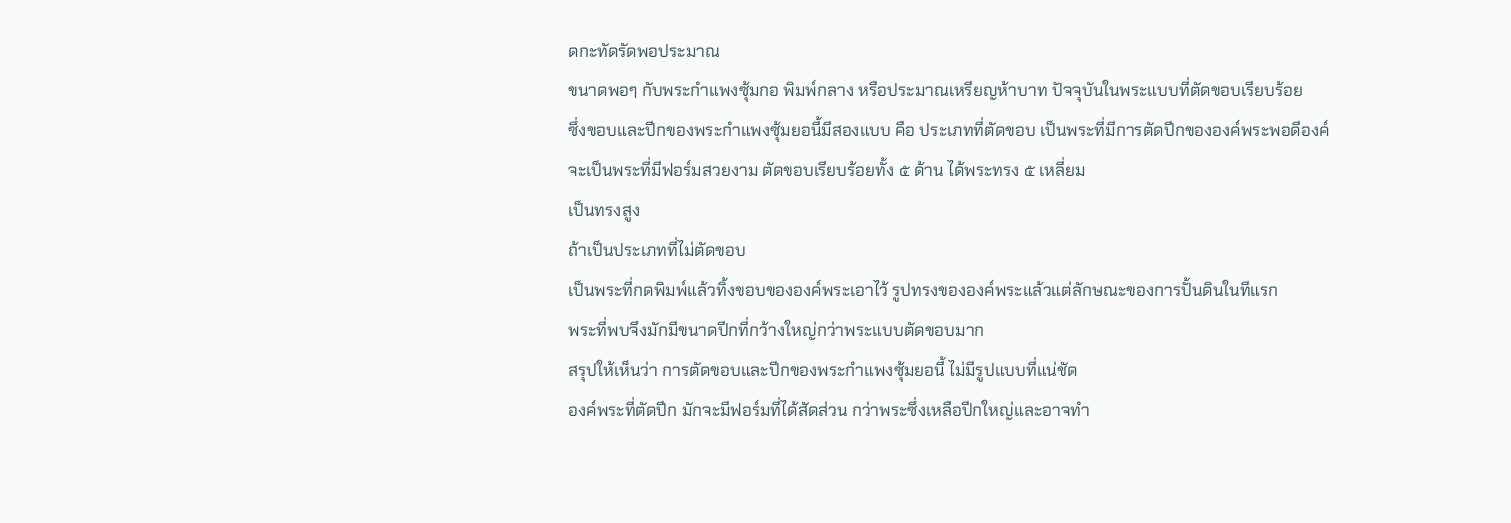ดกะทัดรัดพอประมาณ
ขนาดพอๆ กับพระกำแพงซุ้มกอ พิมพ์กลาง หรือประมาณเหรียญห้าบาท ปัจจุบันในพระแบบที่ตัดขอบเรียบร้อย
ซึ่งขอบและปีกของพระกำแพงซุ้มยอนี้มีสองแบบ คือ ประเภทที่ตัดขอบ เป็นพระที่มีการตัดปีกขององค์พระพอดีองค์
จะเป็นพระที่มีฟอร์มสวยงาม ตัดขอบเรียบร้อยทั้ง ๕ ด้าน ได้พระทรง ๕ เหลี่ยม
เป็นทรงสูง
ถ้าเป็นประเภทที่ไม่ตัดขอบ
เป็นพระที่กดพิมพ์แล้วทิ้งขอบขององค์พระเอาไว้ รูปทรงขององค์พระแล้วแต่ลักษณะของการปั้นดินในทีแรก
พระที่พบจึงมักมีขนาดปีกที่กว้างใหญ่กว่าพระแบบตัดขอบมาก
สรุปให้เห็นว่า การตัดขอบและปีกของพระกำแพงซุ้มยอนี้ ไม่มีรูปแบบที่แน่ชัด
องค์พระที่ตัดปีก มักจะมีฟอร์มที่ได้สัดส่วน กว่าพระซึ่งเหลือปีกใหญ่และอาจทำ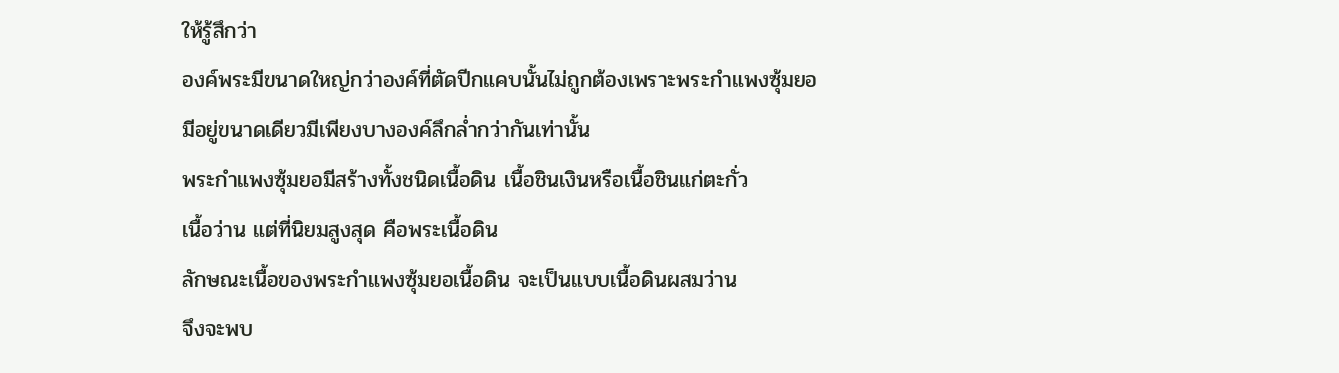ให้รู้สึกว่า
องค์พระมีขนาดใหญ่กว่าองค์ที่ตัดปีกแคบนั้นไม่ถูกต้องเพราะพระกำแพงซุ้มยอ
มีอยู่ขนาดเดียวมีเพียงบางองค์ลึกลํ่ากว่ากันเท่านั้น
พระกำแพงซุ้มยอมีสร้างทั้งชนิดเนื้อดิน เนื้อชินเงินหรือเนื้อชินแก่ตะกั่ว
เนื้อว่าน แต่ที่นิยมสูงสุด คือพระเนื้อดิน
ลักษณะเนื้อของพระกำแพงซุ้มยอเนื้อดิน จะเป็นแบบเนื้อดินผสมว่าน
จึงจะพบ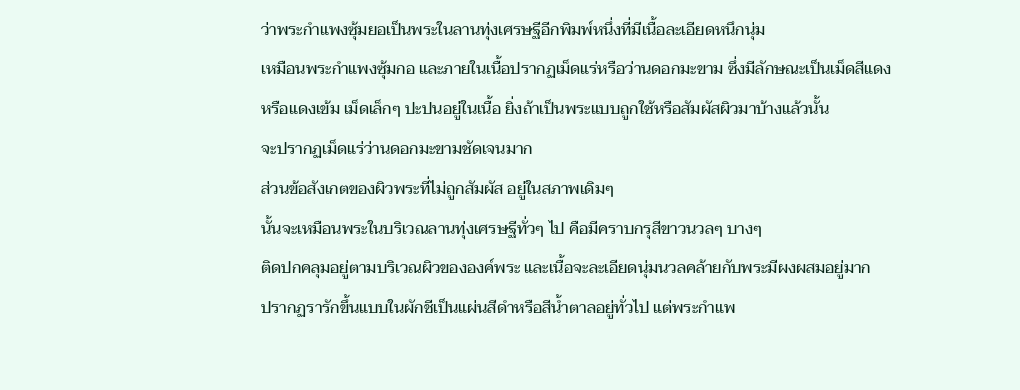ว่าพระกำแพงซุ้มยอเป็นพระในลานทุ่งเศรษฐีอีกพิมพ์หนึ่งที่มีเนื้อละเอียดหนึกนุ่ม
เหมือนพระกำแพงซุ้มกอ และภายในเนื้อปรากฏเม็ดแร่หรือว่านดอกมะขาม ซึ่งมีลักษณะเป็นเม็ดสีแดง
หรือแดงเข้ม เม็ดเล็กๆ ปะปนอยู่ในเนื้อ ยิ่งถ้าเป็นพระแบบถูกใช้หรือสัมผัสผิวมาบ้างแล้วนั้น
จะปรากฏเม็ดแร่ว่านดอกมะขามชัดเจนมาก
ส่วนข้อสังเกตของผิวพระที่ไม่ถูกสัมผัส อยู่ในสภาพเดิมๆ
นั้นจะเหมือนพระในบริเวณลานทุ่งเศรษฐีทั่วๆ ไป คือมีคราบกรุสีขาวนวลๆ บางๆ
ติดปกคลุมอยู่ตามบริเวณผิวขององค์พระ และเนื้อจะละเอียดนุ่มนวลคล้ายกับพระมีผงผสมอยู่มาก
ปรากฏรารักขึ้นแบบในผักชีเป็นแผ่นสีดำหรือสีนํ้าตาลอยู่ทั่วไป แต่พระกำแพ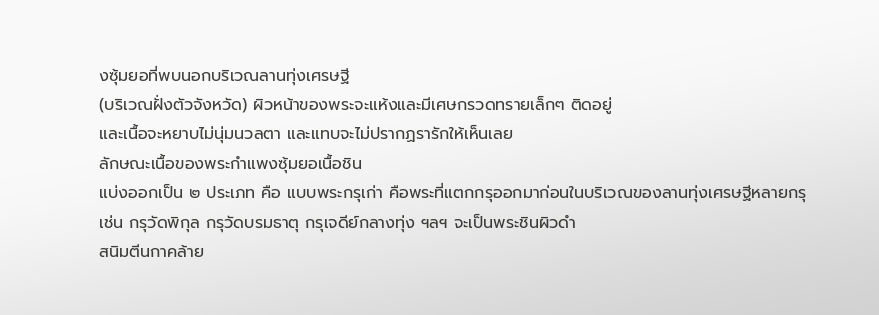งซุ้มยอที่พบนอกบริเวณลานทุ่งเศรษฐี
(บริเวณฝั่งตัวจังหวัด) ผิวหน้าของพระจะแห้งและมีเศษกรวดทรายเล็กๆ ติดอยู่
และเนื้อจะหยาบไม่นุ่มนวลตา และแทบจะไม่ปรากฏรารักให้เห็นเลย
ลักษณะเนื้อของพระกำแพงซุ้มยอเนื้อชิน
แบ่งออกเป็น ๒ ประเภท คือ แบบพระกรุเก่า คือพระที่แตกกรุออกมาก่อนในบริเวณของลานทุ่งเศรษฐีหลายกรุ
เช่น กรุวัดพิกุล กรุวัดบรมธาตุ กรุเจดีย์กลางทุ่ง ฯลฯ จะเป็นพระชินผิวดำ
สนิมตีนกาคล้าย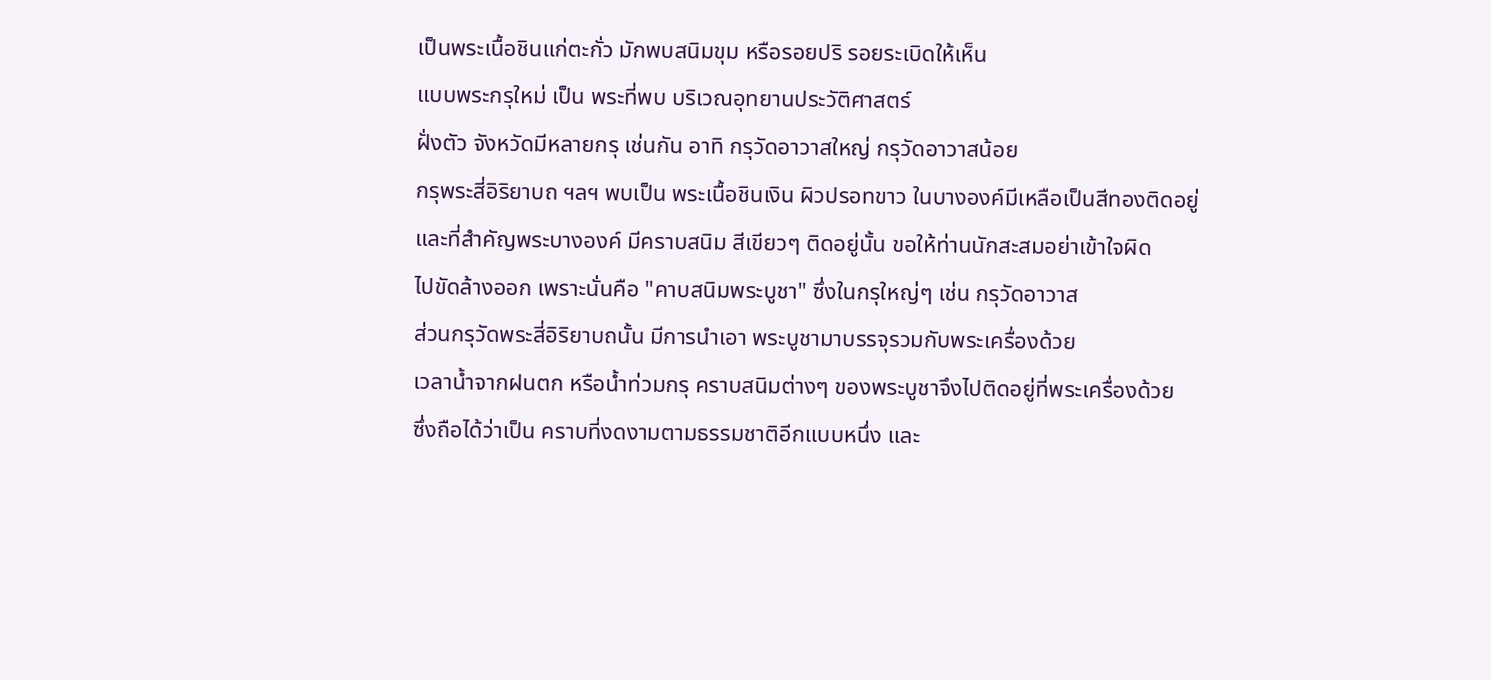เป็นพระเนื้อชินแก่ตะกั่ว มักพบสนิมขุม หรือรอยปริ รอยระเบิดให้เห็น
แบบพระกรุใหม่ เป็น พระที่พบ บริเวณอุทยานประวัติศาสตร์
ฝั่งตัว จังหวัดมีหลายกรุ เช่นกัน อาทิ กรุวัดอาวาสใหญ่ กรุวัดอาวาสน้อย
กรุพระสี่อิริยาบถ ฯลฯ พบเป็น พระเนื้อชินเงิน ผิวปรอทขาว ในบางองค์มีเหลือเป็นสีทองติดอยู่
และที่สำคัญพระบางองค์ มีคราบสนิม สีเขียวๆ ติดอยู่นั้น ขอให้ท่านนักสะสมอย่าเข้าใจผิด
ไปขัดล้างออก เพราะนั่นคือ "คาบสนิมพระบูชา" ซึ่งในกรุใหญ่ๆ เช่น กรุวัดอาวาส
ส่วนกรุวัดพระสี่อิริยาบถนั้น มีการนำเอา พระบูชามาบรรจุรวมกับพระเครื่องด้วย
เวลานํ้าจากฝนตก หรือนํ้าท่วมกรุ คราบสนิมต่างๆ ของพระบูชาจึงไปติดอยู่ที่พระเครื่องด้วย
ซึ่งถือได้ว่าเป็น คราบที่งดงามตามธรรมชาติอีกแบบหนึ่ง และ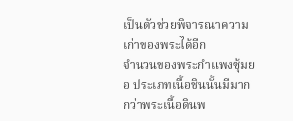เป็นตัวช่วยพิจารณาความเก่าของพระได้อีก
จำนวนของพระกำแพงซุ้มยอ ประเภทเนื้อชินนั้นมีมากกว่าพระเนื้อดินพ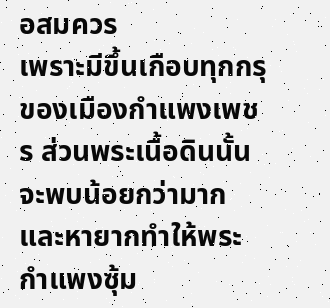อสมควร
เพราะมีขึ้นเกือบทุกกรุของเมืองกำแพงเพชร ส่วนพระเนื้อดินนั้นจะพบน้อยกว่ามาก
และหายากทำให้พระกำแพงซุ้ม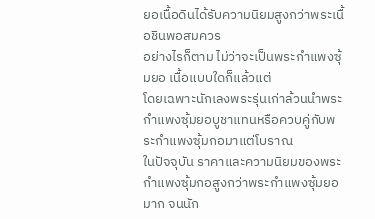ยอเนื้อดินได้รับความนิยมสูงกว่าพระเนื้อชินพอสมควร
อย่างไรก็ตาม ไม่ว่าจะเป็นพระกำแพงซุ้มยอ เนื้อแบบใดก็แล้วแต่
โดยเฉพาะนักเลงพระรุ่นเก่าล้วนนำพระกำแพงซุ้มยอบูชาแทนหรือควบคู่กับพระกำแพงซุ้มกอมาแต่โบราณ
ในปัจจุบัน ราคาและความนิยมของพระกำแพงซุ้มกอสูงกว่าพระกำแพงซุ้มยอมาก จนนัก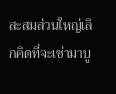สะสมส่วนใหญ่เลิกคิดที่จะเช่ามาบู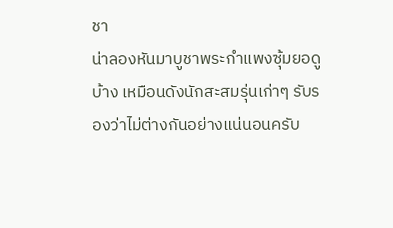ชา
น่าลองหันมาบูชาพระกำแพงซุ้มยอดูบ้าง เหมือนดังนักสะสมรุ่นเก่าๆ รับรองว่าไม่ต่างกันอย่างแน่นอนครับ